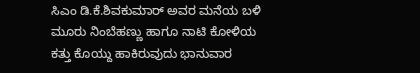ಸಿಎಂ ಡಿ.ಕೆ.ಶಿವಕುಮಾರ್ ಅವರ ಮನೆಯ ಬಳಿ ಮೂರು ನಿಂಬೆಹಣ್ಣು ಹಾಗೂ ನಾಟಿ ಕೋಳಿಯ ಕತ್ತು ಕೊಯ್ದು ಹಾಕಿರುವುದು ಭಾನುವಾರ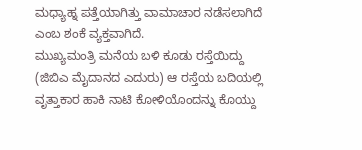ಮಧ್ಯಾಹ್ನ ಪತ್ತೆಯಾಗಿತ್ತು ವಾಮಾಚಾರ ನಡೆಸಲಾಗಿದೆ ಎಂಬ ಶಂಕೆ ವ್ಯಕ್ತವಾಗಿದೆ.
ಮುಖ್ಯಮಂತ್ರಿ ಮನೆಯ ಬಳಿ ಕೂಡು ರಸ್ತೆಯಿದ್ದು (ಜಿಬಿಎ ಮೈದಾನದ ಎದುರು) ಆ ರಸ್ತೆಯ ಬದಿಯಲ್ಲಿ ವೃತ್ತಾಕಾರ ಹಾಕಿ ನಾಟಿ ಕೋಳಿಯೊಂದನ್ನು ಕೊಯ್ದು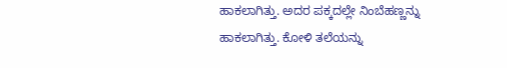ಹಾಕಲಾಗಿತ್ತು. ಅದರ ಪಕ್ಕದಲ್ಲೇ ನಿಂಬೆಹಣ್ಣನ್ನು ಹಾಕಲಾಗಿತ್ತು. ಕೋಳಿ ತಲೆಯನ್ನು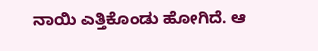ನಾಯಿ ಎತ್ತಿಕೊಂಡು ಹೋಗಿದೆ. ಆ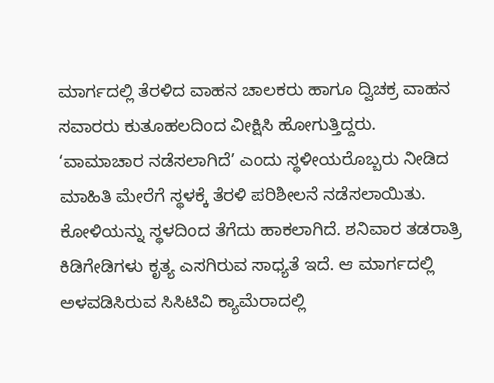ಮಾರ್ಗದಲ್ಲಿ ತೆರಳಿದ ವಾಹನ ಚಾಲಕರು ಹಾಗೂ ದ್ವಿಚಕ್ರ ವಾಹನ ಸವಾರರು ಕುತೂಹಲದಿಂದ ವೀಕ್ಷಿಸಿ ಹೋಗುತ್ತಿದ್ದರು.
‘ವಾಮಾಚಾರ ನಡೆಸಲಾಗಿದೆ’ ಎಂದು ಸ್ಥಳೀಯರೊಬ್ಬರು ನೀಡಿದ ಮಾಹಿತಿ ಮೇರೆಗೆ ಸ್ಥಳಕ್ಕೆ ತೆರಳಿ ಪರಿಶೀಲನೆ ನಡೆಸಲಾಯಿತು. ಕೋಳಿಯನ್ನು ಸ್ಥಳದಿಂದ ತೆಗೆದು ಹಾಕಲಾಗಿದೆ. ಶನಿವಾರ ತಡರಾತ್ರಿ ಕಿಡಿಗೇಡಿಗಳು ಕೃತ್ಯ ಎಸಗಿರುವ ಸಾಧ್ಯತೆ ಇದೆ. ಆ ಮಾರ್ಗದಲ್ಲಿ ಅಳವಡಿಸಿರುವ ಸಿಸಿಟಿವಿ ಕ್ಯಾಮೆರಾದಲ್ಲಿ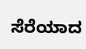ಸೆರೆಯಾದ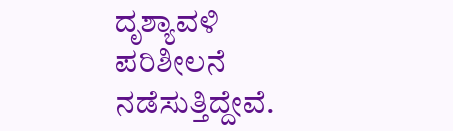ದೃಶ್ಯಾವಳಿ ಪರಿಶೀಲನೆ ನಡೆಸುತ್ತಿದ್ದೇವೆ.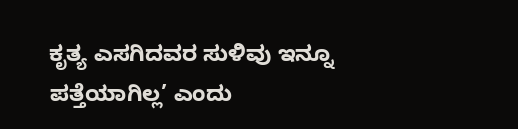ಕೃತ್ಯ ಎಸಗಿದವರ ಸುಳಿವು ಇನ್ನೂ ಪತ್ತೆಯಾಗಿಲ್ಲ’ ಎಂದು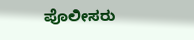ಪೊಲೀಸರು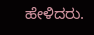ಹೇಳಿದರು.